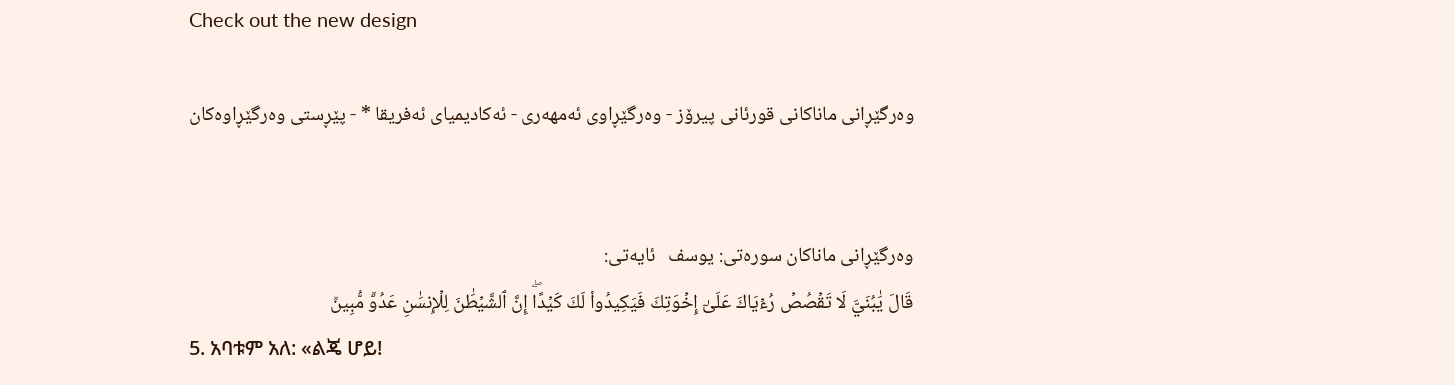Check out the new design

وه‌رگێڕانی ماناكانی قورئانی پیرۆز - وەرگێڕاوی ئەمهەری - ئەکادیمیای ئەفریقا * - پێڕستی وه‌رگێڕاوه‌كان


وه‌رگێڕانی ماناكان سوره‌تی: یوسف   ئایه‌تی:
قَالَ يَٰبُنَيَّ لَا تَقۡصُصۡ رُءۡيَاكَ عَلَىٰٓ إِخۡوَتِكَ فَيَكِيدُواْ لَكَ كَيۡدًاۖ إِنَّ ٱلشَّيۡطَٰنَ لِلۡإِنسَٰنِ عَدُوّٞ مُّبِينٞ
5. አባቱም አለ: «ልጄ ሆይ!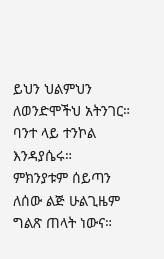ይህን ህልምህን ለወንድሞችህ አትንገር። ባንተ ላይ ተንኮል እንዳያሴሩ። ምክንያቱም ሰይጣን ለሰው ልጅ ሁልጊዜም ግልጽ ጠላት ነውና።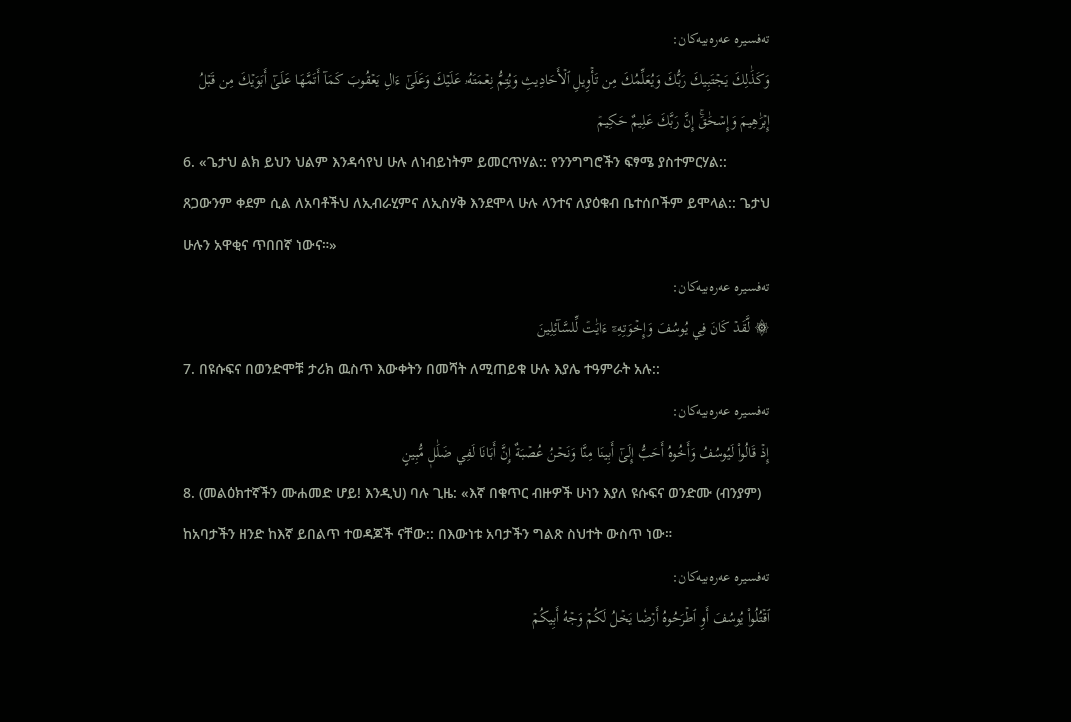تەفسیرە عەرەبیەکان:
وَكَذَٰلِكَ يَجۡتَبِيكَ رَبُّكَ وَيُعَلِّمُكَ مِن تَأۡوِيلِ ٱلۡأَحَادِيثِ وَيُتِمُّ نِعۡمَتَهُۥ عَلَيۡكَ وَعَلَىٰٓ ءَالِ يَعۡقُوبَ كَمَآ أَتَمَّهَا عَلَىٰٓ أَبَوَيۡكَ مِن قَبۡلُ إِبۡرَٰهِيمَ وَإِسۡحَٰقَۚ إِنَّ رَبَّكَ عَلِيمٌ حَكِيمٞ
6. «ጌታህ ልክ ይህን ህልም እንዳሳየህ ሁሉ ለነብይነትም ይመርጥሃል:: የንንግግሮችን ፍፃሜ ያስተምርሃል:: ጸጋውንም ቀደም ሲል ለአባቶችህ ለኢብራሂምና ለኢስሃቅ እንደሞላ ሁሉ ላንተና ለያዕቁብ ቤተሰቦችም ይሞላል:: ጌታህ ሁሉን አዋቂና ጥበበኛ ነውና።»
تەفسیرە عەرەبیەکان:
۞ لَّقَدۡ كَانَ فِي يُوسُفَ وَإِخۡوَتِهِۦٓ ءَايَٰتٞ لِّلسَّآئِلِينَ
7. በዩሱፍና በወንድሞቹ ታሪክ ዉስጥ እውቀትን በመሻት ለሚጠይቁ ሁሉ እያሌ ተዓምራት አሉ::
تەفسیرە عەرەبیەکان:
إِذۡ قَالُواْ لَيُوسُفُ وَأَخُوهُ أَحَبُّ إِلَىٰٓ أَبِينَا مِنَّا وَنَحۡنُ عُصۡبَةٌ إِنَّ أَبَانَا لَفِي ضَلَٰلٖ مُّبِينٍ
8. (መልዕክተኛችን ሙሐመድ ሆይ! እንዲህ) ባሉ ጊዜ: «እኛ በቁጥር ብዙዎች ሁነን እያለ ዩሱፍና ወንድሙ (ብንያም) ከአባታችን ዘንድ ከእኛ ይበልጥ ተወዳጆች ናቸው:: በእውነቱ አባታችን ግልጽ ስህተት ውስጥ ነው።
تەفسیرە عەرەبیەکان:
ٱقۡتُلُواْ يُوسُفَ أَوِ ٱطۡرَحُوهُ أَرۡضٗا يَخۡلُ لَكُمۡ وَجۡهُ أَبِيكُمۡ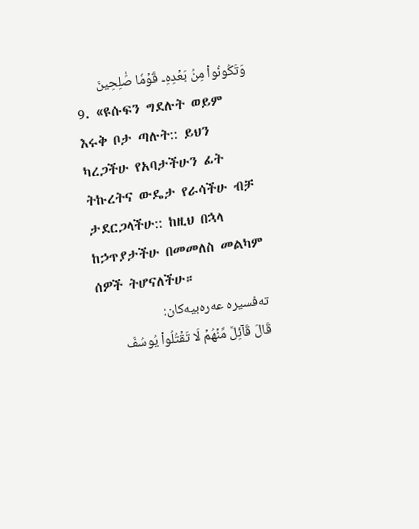وَتَكُونُواْ مِنۢ بَعۡدِهِۦ قَوۡمٗا صَٰلِحِينَ
9. «ዩሱፍን ግደሉት ወይም እሩቅ ቦታ ጣሉት:: ይህን ካረጋችሁ የአባታችሁን ፊት ትኩረትና ውዴታ የራሳችሁ ብቻ ታደርጋላችሁ:: ከዚህ በኋላ ከኃጥያታችሁ በመመለስ መልካም ሰዎች ትሆናለችሁ።
تەفسیرە عەرەبیەکان:
قَالَ قَآئِلٞ مِّنۡهُمۡ لَا تَقۡتُلُواْ يُوسُفَ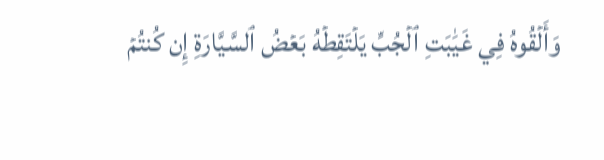وَأَلۡقُوهُ فِي غَيَٰبَتِ ٱلۡجُبِّ يَلۡتَقِطۡهُ بَعۡضُ ٱلسَّيَّارَةِ إِن كُنتُمۡ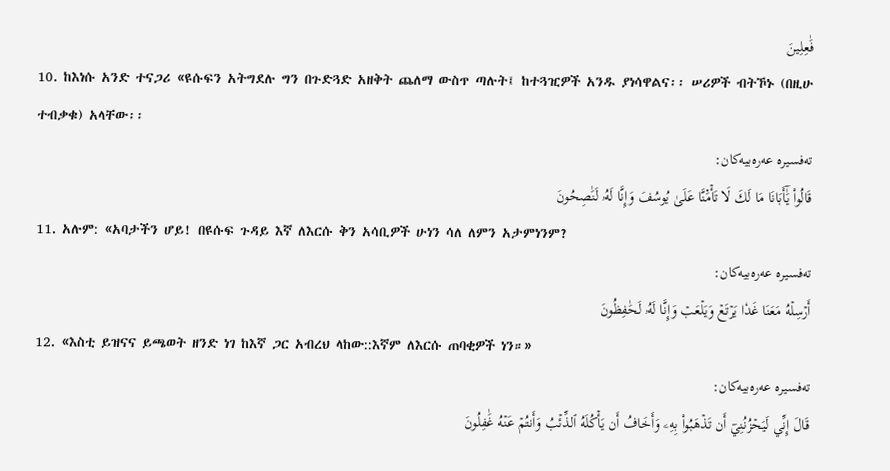فَٰعِلِينَ
10. ከእነሱ አንድ ተናጋሪ «ዩሱፍን አትግደሉ ግን በጉድጓድ አዘቅት ጨለማ ውስጥ ጣሉት፤ ከተጓዢዎች አንዱ ያነሳዋልና፡፡ ሠሪዎች ብትኾኑ (በዚሁ ተብቃቁ) አላቸው፡፡
تەفسیرە عەرەبیەکان:
قَالُواْ يَٰٓأَبَانَا مَا لَكَ لَا تَأۡمَ۬نَّا عَلَىٰ يُوسُفَ وَإِنَّا لَهُۥ لَنَٰصِحُونَ
11. አሉም: «አባታችን ሆይ! በዩሱፍ ጉዳይ እኛ ለእርሱ ቅን አሳቢዎች ሁነን ሳለ ለምን አታምነንም?
تەفسیرە عەرەبیەکان:
أَرۡسِلۡهُ مَعَنَا غَدٗا يَرۡتَعۡ وَيَلۡعَبۡ وَإِنَّا لَهُۥ لَحَٰفِظُونَ
12. «እስቲ ይዝናና ይጫወት ዘንድ ነገ ከእኛ ጋር አብረህ ላከው::እኛም ለእርሱ ጠባቂዎች ነን።»
تەفسیرە عەرەبیەکان:
قَالَ إِنِّي لَيَحۡزُنُنِيٓ أَن تَذۡهَبُواْ بِهِۦ وَأَخَافُ أَن يَأۡكُلَهُ ٱلذِّئۡبُ وَأَنتُمۡ عَنۡهُ غَٰفِلُونَ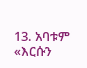13. አባቱም «እርሱን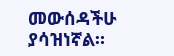መውሰዳችሁ ያሳዝነኛል።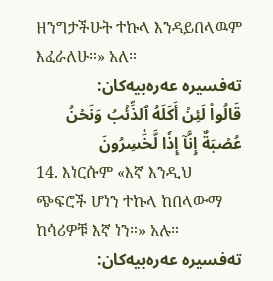ዘንግታችሁት ተኩላ እንዳይበላዉም እፈራለሁ።» አለ።
تەفسیرە عەرەبیەکان:
قَالُواْ لَئِنۡ أَكَلَهُ ٱلذِّئۡبُ وَنَحۡنُ عُصۡبَةٌ إِنَّآ إِذٗا لَّخَٰسِرُونَ
14. እነርሱም «እኛ እንዲህ ጭፍሮች ሆነን ተኩላ ከበላውማ ከሳሪዎቹ እኛ ነን።» አሉ።
تەفسیرە عەرەبیەکان: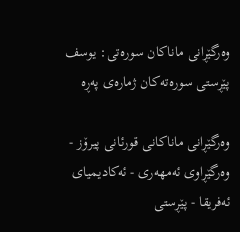وه‌رگێڕانی ماناكان سوره‌تی: یوسف
پێڕستی سوره‌ته‌كان ژمارەی پەڕە

وه‌رگێڕانی ماناكانی قورئانی پیرۆز - وەرگێڕاوی ئەمهەری - ئەکادیمیای ئەفریقا - پێڕستی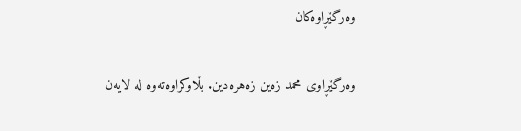وه‌رگێڕاوه‌كان

وەرگێڕاوی محمد زەین زەهرەدین. بڵاوکراوەتەوە لە لایەن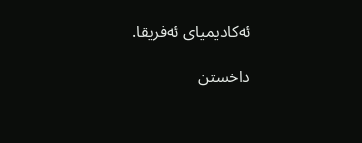ئەکادیمیای ئەفریقا.

داخستن